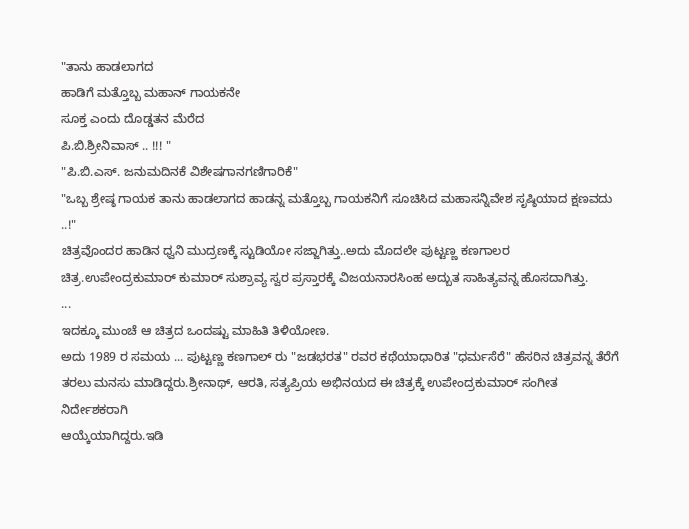"ತಾನು ಹಾಡಲಾಗದ
ಹಾಡಿಗೆ ಮತ್ತೊಬ್ಬ ಮಹಾನ್ ಗಾಯಕನೇ
ಸೂಕ್ತ ಎಂದು ದೊಡ್ಡತನ ಮೆರೆದ
ಪಿ.ಬಿ.ಶ್ರೀನಿವಾಸ್ .. !!! "
"ಪಿ.ಬಿ.ಎಸ್. ಜನುಮದಿನಕೆ ವಿಶೇಷಗಾನಗಣಿಗಾರಿಕೆ"
"ಒಬ್ಬ ಶ್ರೇಷ್ಠ ಗಾಯಕ ತಾನು ಹಾಡಲಾಗದ ಹಾಡನ್ನ ಮತ್ತೊಬ್ಬ ಗಾಯಕನಿಗೆ ಸೂಚಿಸಿದ ಮಹಾಸನ್ನಿವೇಶ ಸೃಷ್ಠಿಯಾದ ಕ್ಷಣವದು ..!"
ಚಿತ್ರವೊಂದರ ಹಾಡಿನ ಧ್ವನಿ ಮುದ್ರಣಕ್ಕೆ ಸ್ಟುಡಿಯೋ ಸಜ್ಜಾಗಿತ್ತು..ಅದು ಮೊದಲೇ ಪುಟ್ಟಣ್ಣ ಕಣಗಾಲರ ಚಿತ್ರ.ಉಪೇಂದ್ರಕುಮಾರ್ ಕುಮಾರ್ ಸುಶ್ರಾವ್ಯ ಸ್ವರ ಪ್ರಸ್ತಾರಕ್ಕೆ ವಿಜಯನಾರಸಿಂಹ ಅದ್ಬುತ ಸಾಹಿತ್ಯವನ್ನ ಹೊಸದಾಗಿತ್ತು.
...
ಇದಕ್ಕೂ ಮುಂಚೆ ಆ ಚಿತ್ರದ ಒಂದಷ್ಟು ಮಾಹಿತಿ ತಿಳಿಯೋಣ.
ಅದು 1989 ರ ಸಮಯ ... ಪುಟ್ಟಣ್ಣ ಕಣಗಾಲ್ ರು "ಜಡಭರತ" ರವರ ಕಥೆಯಾಧಾರಿತ "ಧರ್ಮಸೆರೆ" ಹೆಸರಿನ ಚಿತ್ರವನ್ನ ತೆರೆಗೆ ತರಲು ಮನಸು ಮಾಡಿದ್ದರು.ಶ್ರೀನಾಥ್, ಆರತಿ, ಸತ್ಯಪ್ರಿಯ ಅಭಿನಯದ ಈ ಚಿತ್ರಕ್ಕೆ ಉಪೇಂದ್ರಕುಮಾರ್ ಸಂಗೀತ ನಿರ್ದೇಶಕರಾಗಿ
ಆಯ್ಕೆಯಾಗಿದ್ದರು.ಇಡಿ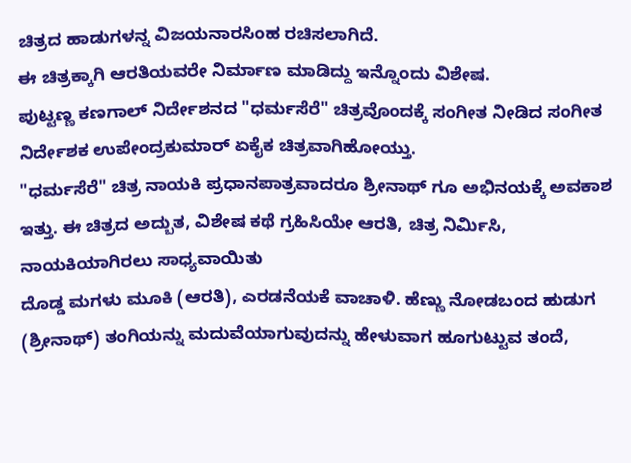ಚಿತ್ರದ ಹಾಡುಗಳನ್ನ ವಿಜಯನಾರಸಿಂಹ ರಚಿಸಲಾಗಿದೆ.
ಈ ಚಿತ್ರಕ್ಕಾಗಿ ಆರತಿಯವರೇ ನಿರ್ಮಾಣ ಮಾಡಿದ್ದು ಇನ್ನೊಂದು ವಿಶೇಷ.
ಪುಟ್ಟಣ್ಣ ಕಣಗಾಲ್ ನಿರ್ದೇಶನದ "ಧರ್ಮಸೆರೆ" ಚಿತ್ರವೊಂದಕ್ಕೆ ಸಂಗೀತ ನೀಡಿದ ಸಂಗೀತ ನಿರ್ದೇಶಕ ಉಪೇಂದ್ರಕುಮಾರ್ ಏಕೈಕ ಚಿತ್ರವಾಗಿಹೋಯ್ತು.
"ಧರ್ಮಸೆರೆ" ಚಿತ್ರ ನಾಯಕಿ ಪ್ರಧಾನಪಾತ್ರವಾದರೂ ಶ್ರೀನಾಥ್ ಗೂ ಅಭಿನಯಕ್ಕೆ ಅವಕಾಶ ಇತ್ತು. ಈ ಚಿತ್ರದ ಅದ್ಬುತ, ವಿಶೇಷ ಕಥೆ ಗ್ರಹಿಸಿಯೇ ಆರತಿ, ಚಿತ್ರ ನಿರ್ಮಿಸಿ, ನಾಯಕಿಯಾಗಿರಲು ಸಾಧ್ಯವಾಯಿತು
ದೊಡ್ಡ ಮಗಳು ಮೂಕಿ (ಆರತಿ), ಎರಡನೆಯಕೆ ವಾಚಾಳಿ. ಹೆಣ್ಣು ನೋಡಬಂದ ಹುಡುಗ (ಶ್ರೀನಾಥ್) ತಂಗಿಯನ್ನು ಮದುವೆಯಾಗುವುದನ್ನು ಹೇಳುವಾಗ ಹೂಗುಟ್ಟುವ ತಂದೆ,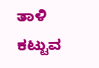ತಾಳಿ ಕಟ್ಟುವ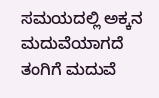ಸಮಯದಲ್ಲಿ ಅಕ್ಕನ ಮದುವೆಯಾಗದೆ ತಂಗಿಗೆ ಮದುವೆ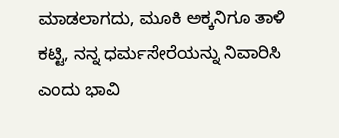ಮಾಡಲಾಗದು, ಮೂಕಿ ಅಕ್ಕನಿಗೂ ತಾಳಿ ಕಟ್ಟಿ, ನನ್ನ ಧರ್ಮಸೇರೆಯನ್ನು ನಿವಾರಿಸಿ ಎಂದು ಭಾವಿ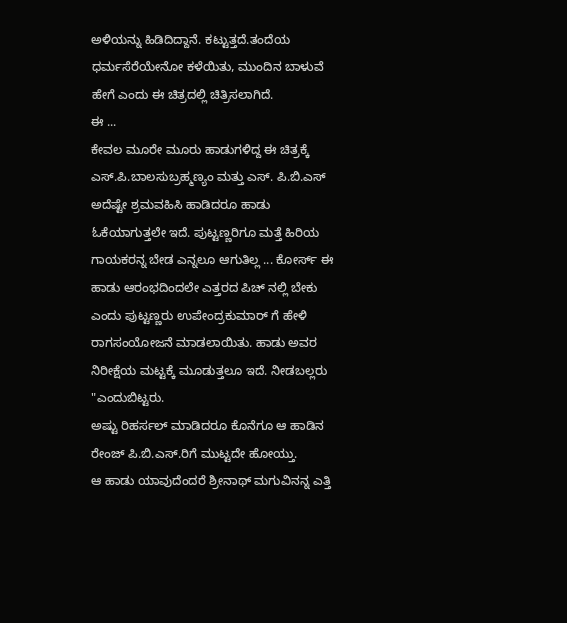ಅಳಿಯನ್ನು ಹಿಡಿದಿದ್ದಾನೆ. ಕಟ್ಟುತ್ತದೆ.ತಂದೆಯ ಧರ್ಮಸೆರೆಯೇನೋ ಕಳೆಯಿತು, ಮುಂದಿನ ಬಾಳುವೆ ಹೇಗೆ ಎಂದು ಈ ಚಿತ್ರದಲ್ಲಿ ಚಿತ್ರಿಸಲಾಗಿದೆ.
ಈ ...
ಕೇವಲ ಮೂರೇ ಮೂರು ಹಾಡುಗಳಿದ್ದ ಈ ಚಿತ್ರಕ್ಕೆ ಎಸ್.ಪಿ.ಬಾಲಸುಬ್ರಹ್ಮಣ್ಯಂ ಮತ್ತು ಎಸ್. ಪಿ.ಬಿ.ಎಸ್ ಅದೆಷ್ಟೇ ಶ್ರಮವಹಿಸಿ ಹಾಡಿದರೂ ಹಾಡು ಓಕೆಯಾಗುತ್ತಲೇ ಇದೆ. ಪುಟ್ಟಣ್ಣರಿಗೂ ಮತ್ತೆ ಹಿರಿಯ ಗಾಯಕರನ್ನ ಬೇಡ ಎನ್ನಲೂ ಆಗುತಿಲ್ಲ ... ಕೋರ್ಸ್ ಈ ಹಾಡು ಆರಂಭದಿಂದಲೇ ಎತ್ತರದ ಪಿಚ್ ನಲ್ಲಿ ಬೇಕು ಎಂದು ಪುಟ್ಟಣ್ಣರು ಉಪೇಂದ್ರಕುಮಾರ್ ಗೆ ಹೇಳಿ ರಾಗಸಂಯೋಜನೆ ಮಾಡಲಾಯಿತು. ಹಾಡು ಅವರ ನಿರೀಕ್ಷೆಯ ಮಟ್ಟಕ್ಕೆ ಮೂಡುತ್ತಲೂ ಇದೆ. ನೀಡಬಲ್ಲರು "ಎಂದುಬಿಟ್ಟರು.
ಅಷ್ಟು ರಿಹರ್ಸಲ್ ಮಾಡಿದರೂ ಕೊನೆಗೂ ಆ ಹಾಡಿನ ರೇಂಜ್ ಪಿ.ಬಿ.ಎಸ್.ರಿಗೆ ಮುಟ್ಟದೇ ಹೋಯ್ತು.
ಆ ಹಾಡು ಯಾವುದೆಂದರೆ ಶ್ರೀನಾಥ್ ಮಗುವಿನನ್ನ ಎತ್ತಿ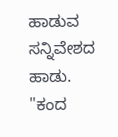ಹಾಡುವ ಸನ್ನಿವೇಶದ ಹಾಡು. "ಕಂದ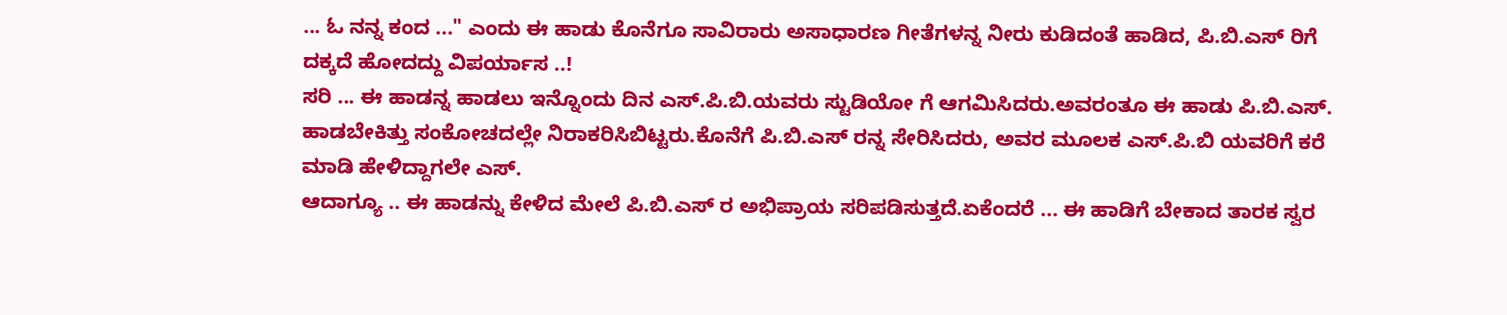... ಓ ನನ್ನ ಕಂದ ..." ಎಂದು ಈ ಹಾಡು ಕೊನೆಗೂ ಸಾವಿರಾರು ಅಸಾಧಾರಣ ಗೀತೆಗಳನ್ನ ನೀರು ಕುಡಿದಂತೆ ಹಾಡಿದ, ಪಿ.ಬಿ.ಎಸ್ ರಿಗೆ ದಕ್ಕದೆ ಹೋದದ್ದು ವಿಪರ್ಯಾಸ ..!
ಸರಿ ... ಈ ಹಾಡನ್ನ ಹಾಡಲು ಇನ್ನೊಂದು ದಿನ ಎಸ್.ಪಿ.ಬಿ.ಯವರು ಸ್ಟುಡಿಯೋ ಗೆ ಆಗಮಿಸಿದರು.ಅವರಂತೂ ಈ ಹಾಡು ಪಿ.ಬಿ.ಎಸ್. ಹಾಡಬೇಕಿತ್ತು ಸಂಕೋಚದಲ್ಲೇ ನಿರಾಕರಿಸಿಬಿಟ್ಟರು.ಕೊನೆಗೆ ಪಿ.ಬಿ.ಎಸ್ ರನ್ನ ಸೇರಿಸಿದರು, ಅವರ ಮೂಲಕ ಎಸ್.ಪಿ.ಬಿ ಯವರಿಗೆ ಕರೆ ಮಾಡಿ ಹೇಳಿದ್ದಾಗಲೇ ಎಸ್.
ಆದಾಗ್ಯೂ .. ಈ ಹಾಡನ್ನು ಕೇಳಿದ ಮೇಲೆ ಪಿ.ಬಿ.ಎಸ್ ರ ಅಭಿಪ್ರಾಯ ಸರಿಪಡಿಸುತ್ತದೆ.ಏಕೆಂದರೆ ... ಈ ಹಾಡಿಗೆ ಬೇಕಾದ ತಾರಕ ಸ್ವರ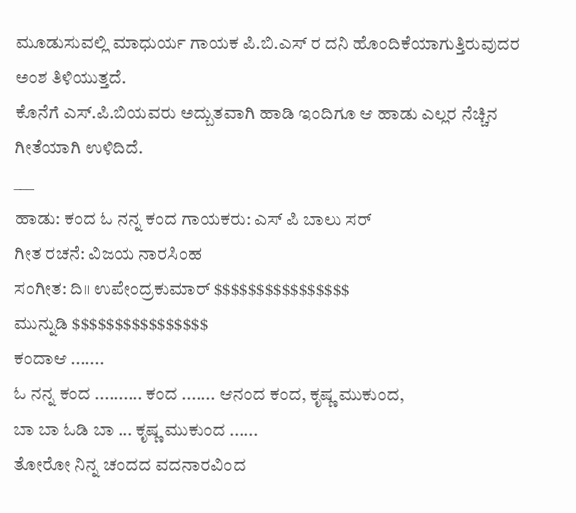ಮೂಡುಸುವಲ್ಲಿ ಮಾಧುರ್ಯ ಗಾಯಕ ಪಿ.ಬಿ.ಎಸ್ ರ ದನಿ ಹೊಂದಿಕೆಯಾಗುತ್ತಿರುವುದರ ಅಂಶ ತಿಳಿಯುತ್ತದೆ.
ಕೊನೆಗೆ ಎಸ್.ಪಿ.ಬಿಯವರು ಅದ್ಬುತವಾಗಿ ಹಾಡಿ ಇಂದಿಗೂ ಆ ಹಾಡು ಎಲ್ಲರ ನೆಚ್ಚಿನ ಗೀತೆಯಾಗಿ ಉಳಿದಿದೆ.
___
ಹಾಡು: ಕಂದ ಓ ನನ್ನ ಕಂದ ಗಾಯಕರು: ಎಸ್ ಪಿ ಬಾಲು ಸರ್
ಗೀತ ರಚನೆ: ವಿಜಯ ನಾರಸಿಂಹ
ಸಂಗೀತ: ದಿ॥ ಉಪೇಂದ್ರಕುಮಾರ್ $$$$$$$$$$$$$$$$
ಮುನ್ನುಡಿ $$$$$$$$$$$$$$$$
ಕಂದಾಆ .......
ಓ ನನ್ನ ಕಂದ .......... ಕಂದ ....... ಆನಂದ ಕಂದ, ಕೃಷ್ಣ ಮುಕುಂದ,
ಬಾ ಬಾ ಓಡಿ ಬಾ ... ಕೃಷ್ಣ ಮುಕುಂದ ......
ತೋರೋ ನಿನ್ನ ಚಂದದ ವದನಾರವಿಂದ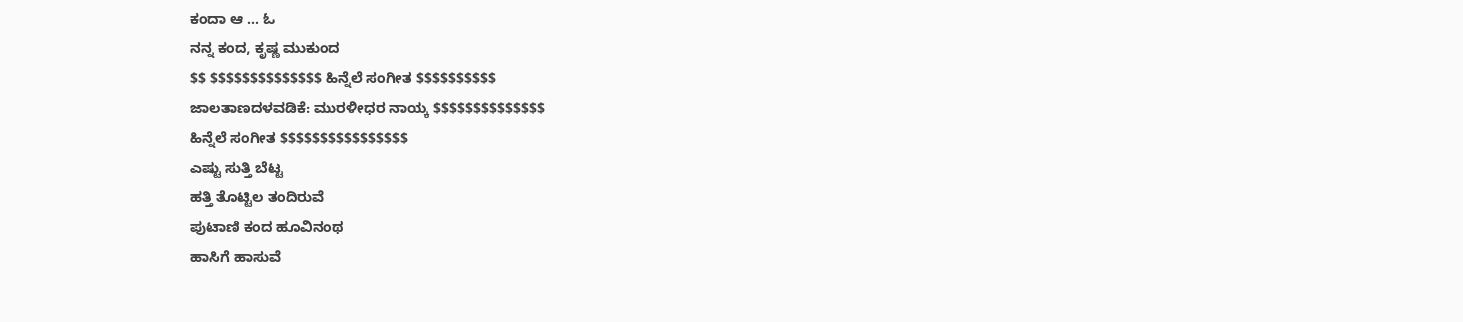ಕಂದಾ ಆ ... ಓ
ನನ್ನ ಕಂದ, ಕೃಷ್ಣ ಮುಕುಂದ
$$ $$$$$$$$$$$$$$ ಹಿನ್ನೆಲೆ ಸಂಗೀತ $$$$$$$$$$
ಜಾಲತಾಣದಳವಡಿಕೆ: ಮುರಳೀಧರ ನಾಯ್ಕ $$$$$$$$$$$$$$
ಹಿನ್ನೆಲೆ ಸಂಗೀತ $$$$$$$$$$$$$$$$
ಎಷ್ಟು ಸುತ್ತಿ ಬೆಟ್ಟ
ಹತ್ತಿ ತೊಟ್ಟಿಲ ತಂದಿರುವೆ
ಪುಟಾಣಿ ಕಂದ ಹೂವಿನಂಥ
ಹಾಸಿಗೆ ಹಾಸುವೆ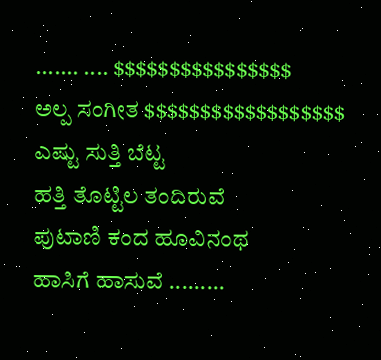....... .... $$$$$$$$$$$$$$$$
ಅಲ್ಪ ಸಂಗೀತ $$$$$$$$$$$$$$$$$$
ಎಷ್ಟು ಸುತ್ತಿ ಬೆಟ್ಟ
ಹತ್ತಿ ತೊಟ್ಟಿಲ ತಂದಿರುವೆ
ಪುಟಾಣಿ ಕಂದ ಹೂವಿನಂಥ
ಹಾಸಿಗೆ ಹಾಸುವೆ .........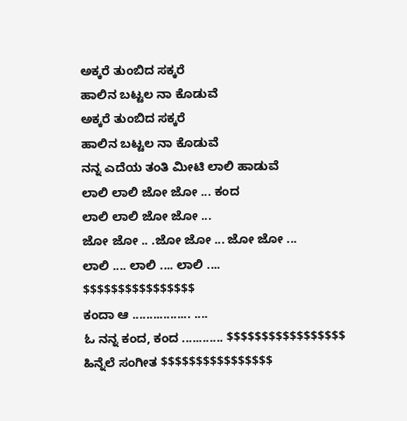ಅಕ್ಕರೆ ತುಂಬಿದ ಸಕ್ಕರೆ
ಹಾಲಿನ ಬಟ್ಟಲ ನಾ ಕೊಡುವೆ
ಅಕ್ಕರೆ ತುಂಬಿದ ಸಕ್ಕರೆ
ಹಾಲಿನ ಬಟ್ಟಲ ನಾ ಕೊಡುವೆ
ನನ್ನ ಎದೆಯ ತಂತಿ ಮೀಟಿ ಲಾಲಿ ಹಾಡುವೆ
ಲಾಲಿ ಲಾಲಿ ಜೋ ಜೋ ... ಕಂದ
ಲಾಲಿ ಲಾಲಿ ಜೋ ಜೋ ...
ಜೋ ಜೋ .. .ಜೋ ಜೋ ... ಜೋ ಜೋ ...
ಲಾಲಿ .... ಲಾಲಿ .... ಲಾಲಿ ....
$$$$$$$$$$$$$$$$
ಕಂದಾ ಆ ................. ....
ಓ ನನ್ನ ಕಂದ, ಕಂದ ............ $$$$$$$$$$$$$$$$$
ಹಿನ್ನೆಲೆ ಸಂಗೀತ $$$$$$$$$$$$$$$$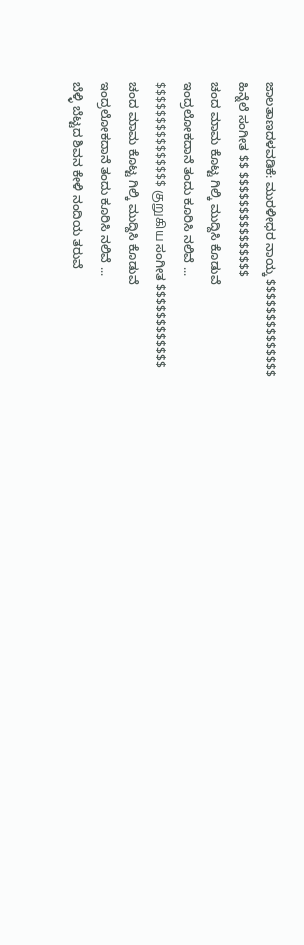ಜಾಲತಾಣದಳವಡಿಕೆ: ಮುರಳೀಧರ ನಾಯ್ಕ $$$$$$$$$$$$$$
ಹಿನ್ನೆಲೆ ಸಂಗೀತ $$ $$$$$$$$$$$$$$$
ಚಂದ ಮಾಮ ಕೊಟ್ಟ ಗಿಲ್ಕಿ ಮುದ್ದಿಸಿ ಕೊಡುವೆ
ಇಂದ್ರಲೋಕದಾನೆ ತಂದು ಕೂರಿಸಿ ನಲಿವೆ ...
$$$$$$$$$$$$$$$ குறுகிய ಸಂಗೀತ $$$$$$$$$$$$
ಚಂದ ಮಾಮ ಕೊಟ್ಟ ಗಿಲ್ಕಿ ಮುದ್ದಿಸಿ ಕೊಡುವೆ
ಇಂದ್ರಲೋಕದಾನೆ ತಂದು ಕೂರಿಸಿ ನಲಿವೆ ...
ಬೆಳ್ಳಿ ಬೆಟ್ಟದ ಶಿವನ ಕೇಳಿ ನಂದಿಯ ತರುವೆ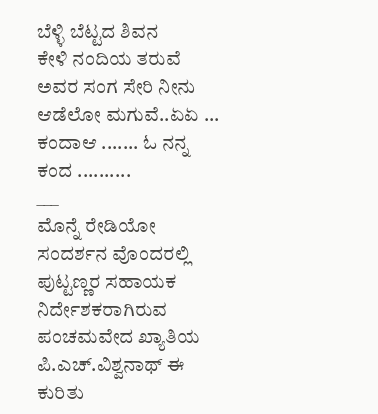ಬೆಳ್ಳಿ ಬೆಟ್ಟದ ಶಿವನ
ಕೇಳಿ ನಂದಿಯ ತರುವೆ ಅವರ ಸಂಗ ಸೇರಿ ನೀನು ಆಡೆಲೋ ಮಗುವೆ..ಏಏ ...
ಕಂದಾಆ ....... ಓ ನನ್ನ ಕಂದ ..........
___
ಮೊನ್ನೆ ರೇಡಿಯೋ ಸಂದರ್ಶನ ವೊಂದರಲ್ಲಿ ಪುಟ್ಟಣ್ಣರ ಸಹಾಯಕ ನಿರ್ದೇಶಕರಾಗಿರುವ ಪಂಚಮವೇದ ಖ್ಯಾತಿಯ ಪಿ.ಎಚ್.ವಿಶ್ವನಾಥ್ ಈ ಕುರಿತು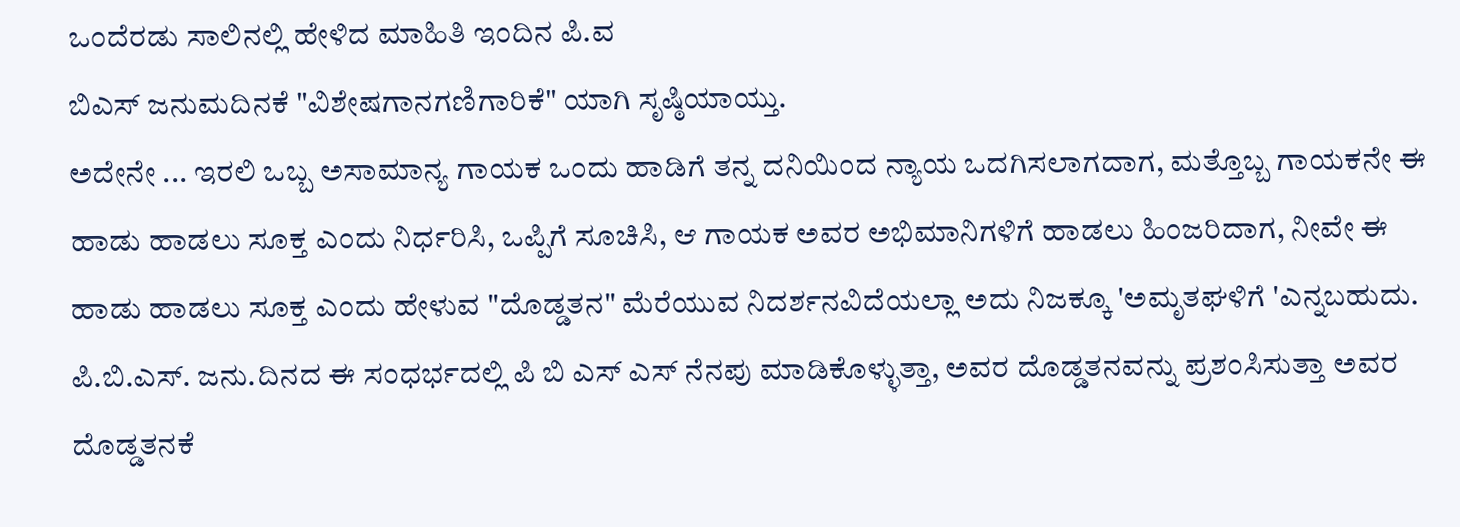ಒಂದೆರಡು ಸಾಲಿನಲ್ಲಿ ಹೇಳಿದ ಮಾಹಿತಿ ಇಂದಿನ ಪಿ.ವ
ಬಿಎಸ್ ಜನುಮದಿನಕೆ "ವಿಶೇಷಗಾನಗಣಿಗಾರಿಕೆ" ಯಾಗಿ ಸೃಷ್ಠಿಯಾಯ್ತು.
ಅದೇನೇ ... ಇರಲಿ ಒಬ್ಬ ಅಸಾಮಾನ್ಯ ಗಾಯಕ ಒಂದು ಹಾಡಿಗೆ ತನ್ನ ದನಿಯಿಂದ ನ್ಯಾಯ ಒದಗಿಸಲಾಗದಾಗ, ಮತ್ತೊಬ್ಬ ಗಾಯಕನೇ ಈ ಹಾಡು ಹಾಡಲು ಸೂಕ್ತ ಎಂದು ನಿರ್ಧರಿಸಿ, ಒಪ್ಪಿಗೆ ಸೂಚಿಸಿ, ಆ ಗಾಯಕ ಅವರ ಅಭಿಮಾನಿಗಳಿಗೆ ಹಾಡಲು ಹಿಂಜರಿದಾಗ, ನೀವೇ ಈ ಹಾಡು ಹಾಡಲು ಸೂಕ್ತ ಎಂದು ಹೇಳುವ "ದೊಡ್ಡತನ" ಮೆರೆಯುವ ನಿದರ್ಶನವಿದೆಯಲ್ಲಾ ಅದು ನಿಜಕ್ಕೂ 'ಅಮೃತಘಳಿಗೆ 'ಎನ್ನಬಹುದು.
ಪಿ.ಬಿ.ಎಸ್. ಜನು.ದಿನದ ಈ ಸಂಧರ್ಭದಲ್ಲಿ ಪಿ ಬಿ ಎಸ್ ಎಸ್ ನೆನಪು ಮಾಡಿಕೊಳ್ಳುತ್ತಾ, ಅವರ ದೊಡ್ಡತನವನ್ನು ಪ್ರಶಂಸಿಸುತ್ತಾ ಅವರ ದೊಡ್ಡತನಕೆ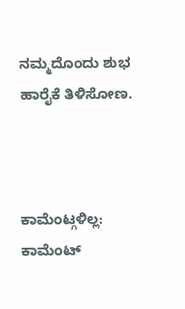ನಮ್ಮದೊಂದು ಶುಭ ಹಾರೈಕೆ ತಿಳಿಸೋಣ.



ಕಾಮೆಂಟ್ಗಳಿಲ್ಲ:
ಕಾಮೆಂಟ್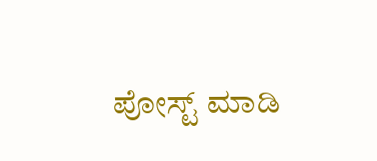ಪೋಸ್ಟ್ ಮಾಡಿ